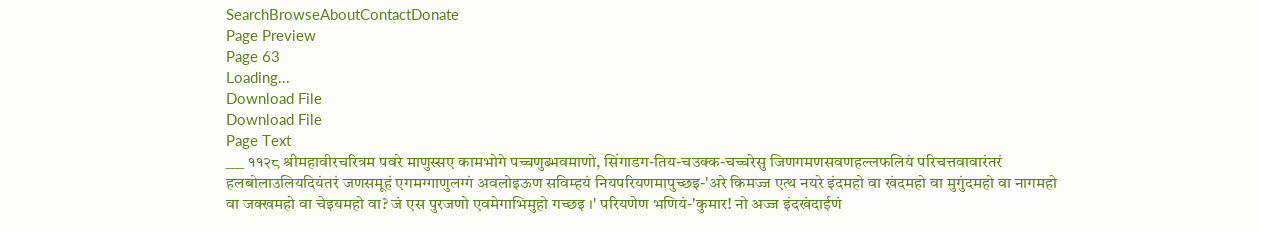SearchBrowseAboutContactDonate
Page Preview
Page 63
Loading...
Download File
Download File
Page Text
___ ११२८ श्रीमहावीरचरित्रम पवरे माणुस्सए कामभोगे पच्चणुब्भवमाणो, सिंगाडग-तिय-चउक्क-चच्चरेसु जिणगमणसवणहल्लफलियं परिचत्तवावारंतरं हलबोलाउलियदियंतरं जणसमूहं एगमग्गाणुलग्गं अवलोइऊण सविम्हयं नियपरियणमापुच्छइ-'अरे किमज्ज एत्थ नयरे इंदमहो वा खंदमहो वा मुगुंदमहो वा नागमहो वा जक्खमहो वा चेइयमहो वा? जं एस पुरजणो एवमेगाभिमुहो गच्छइ ।' परियणेण भणियं-'कुमार! नो अज्ज इंदखंदाईणं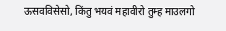ऊसवविसेसो, किंतु भयवं महावीरो तुम्ह माउलगो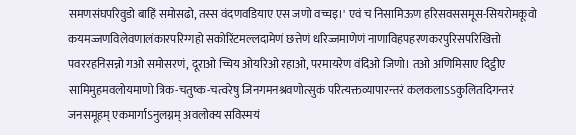समणसंघपरिवुडो बाहिं समोसढो, तस्स वंदणवडियाए एस जणो वच्चइ।' एवं च निसामिऊण हरिसवससमूस-सियरोमकूवो कयमज्जणविलेवणालंकारपरिग्गहो सकोरिंटमल्लदामेणं छत्तेणं धरिज्जमाणेणं नाणाविहपहरणकरपुरिसपरिखित्तो पवररहनिसन्नो गओ समोसरणं, दूराओ च्चिय ओयरिओ रहाओ, परमायरेण वंदिओ जिणो। तओ अणिमिसाए दिट्ठीए सामिमुहमवलोयमाणो त्रिक-चतुष्क-चत्वरेषु जिनगमनश्रवणोत्सुकं परित्यक्तव्यापारन्तरं कलकलाऽऽकुलितदिगन्तरं जनसमूहम् एकमार्गाऽनुलग्नम् अवलोक्य सविस्मयं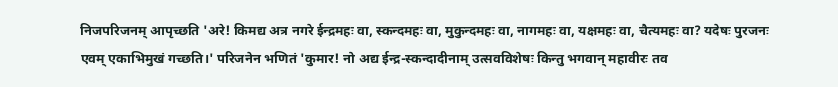निजपरिजनम् आपृच्छति 'अरे! किमद्य अत्र नगरे ईन्द्रमहः वा, स्कन्दमहः वा, मुकुन्दमहः वा, नागमहः वा, यक्षमहः वा, चैत्यमहः वा? यदेषः पुरजनः एवम् एकाभिमुखं गच्छति।' परिजनेन भणितं 'कुमार! नो अद्य ईन्द्र-स्कन्दादीनाम् उत्सवविशेषः किन्तु भगवान् महावीरः तव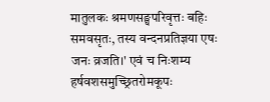मातुलकः श्रमणसङ्घपरिवृत्तः बहिः समवसृतः, तस्य वन्दनप्रतिज्ञया एषः जनः व्रजति।' एवं च निःशम्य हर्षवशसमुच्छ्रितरोमकूपः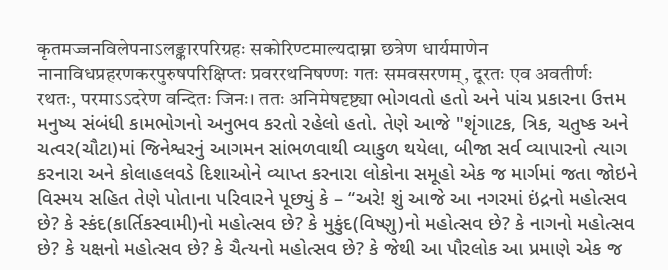कृतमज्जनविलेपनाऽलङ्कारपरिग्रहः सकोरिण्टमाल्यदाम्ना छत्रेण धार्यमाणेन नानाविधप्रहरणकरपुरुषपरिक्षिप्तः प्रवररथनिषण्णः गतः समवसरणम्, दूरतः एव अवतीर्णः रथतः, परमाऽऽदरेण वन्दितः जिनः। ततः अनिमेषदृष्ट्या ભોગવતો હતો અને પાંચ પ્રકારના ઉત્તમ મનુષ્ય સંબંધી કામભોગનો અનુભવ કરતો રહેલો હતો. તેણે આજે "શૃંગાટક, ત્રિક, ચતુષ્ક અને ચત્વર(ચૌટા)માં જિનેશ્વરનું આગમન સાંભળવાથી વ્યાકુળ થયેલા, બીજા સર્વ વ્યાપારનો ત્યાગ કરનારા અને કોલાહલવડે દિશાઓને વ્યાપ્ત કરનારા લોકોના સમૂહો એક જ માર્ગમાં જતા જોઇને વિસ્મય સહિત તેણે પોતાના પરિવારને પૂછ્યું કે – “અરે! શું આજે આ નગરમાં ઇંદ્રનો મહોત્સવ છે? કે સ્કંદ(કાર્તિકસ્વામી)નો મહોત્સવ છે? કે મુકુંદ(વિષ્ણુ)નો મહોત્સવ છે? કે નાગનો મહોત્સવ છે? કે યક્ષનો મહોત્સવ છે? કે ચૈત્યનો મહોત્સવ છે? કે જેથી આ પૌરલોક આ પ્રમાણે એક જ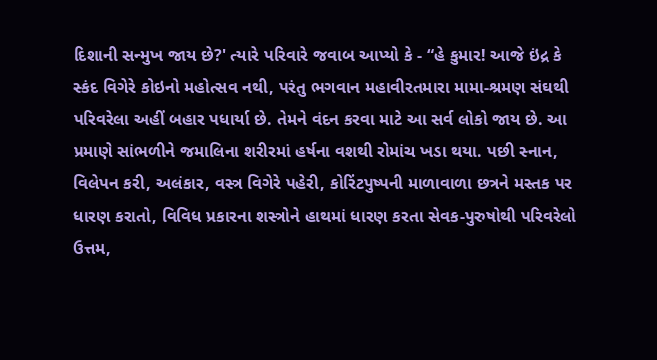દિશાની સન્મુખ જાય છે?' ત્યારે પરિવારે જવાબ આપ્યો કે - “હે કુમાર! આજે ઇંદ્ર કે સ્કંદ વિગેરે કોઇનો મહોત્સવ નથી, પરંતુ ભગવાન મહાવીરતમારા મામા-શ્રમણ સંઘથી પરિવરેલા અહીં બહાર પધાર્યા છે. તેમને વંદન કરવા માટે આ સર્વ લોકો જાય છે. આ પ્રમાણે સાંભળીને જમાલિના શરીરમાં હર્ષના વશથી રોમાંચ ખડા થયા. પછી સ્નાન, વિલેપન કરી, અલંકાર, વસ્ત્ર વિગેરે પહેરી, કોરિંટપુષ્પની માળાવાળા છત્રને મસ્તક પર ધારણ કરાતો, વિવિધ પ્રકારના શસ્ત્રોને હાથમાં ધારણ કરતા સેવક-પુરુષોથી પરિવરેલો ઉત્તમ,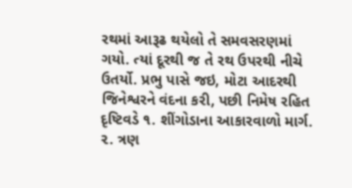રથમાં આરૂઢ થયેલો તે સમવસરણમાં ગયો. ત્યાં દૂરથી જ તે રથ ઉપરથી નીચે ઉતર્યો. પ્રભુ પાસે જઇ, મોટા આદરથી જિનેશ્વરને વંદના કરી, પછી નિમેષ રહિત દૃષ્ટિવડે ૧. શીંગોડાના આકારવાળો માર્ગ. ૨. ત્રણ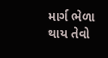માર્ગ ભેળા થાય તેવો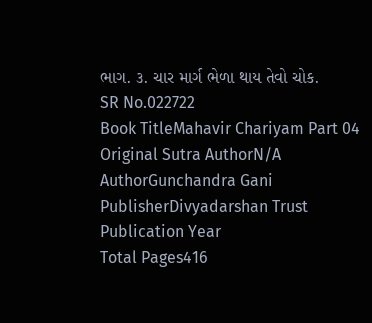ભાગ. ૩. ચાર માર્ગ ભેળા થાય તેવો ચોક.
SR No.022722
Book TitleMahavir Chariyam Part 04
Original Sutra AuthorN/A
AuthorGunchandra Gani
PublisherDivyadarshan Trust
Publication Year
Total Pages416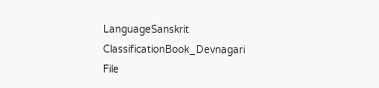LanguageSanskrit
ClassificationBook_Devnagari
File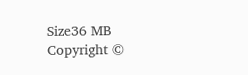Size36 MB
Copyright ©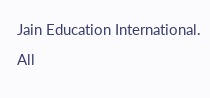Jain Education International. All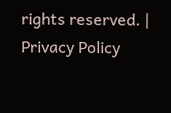rights reserved. | Privacy Policy